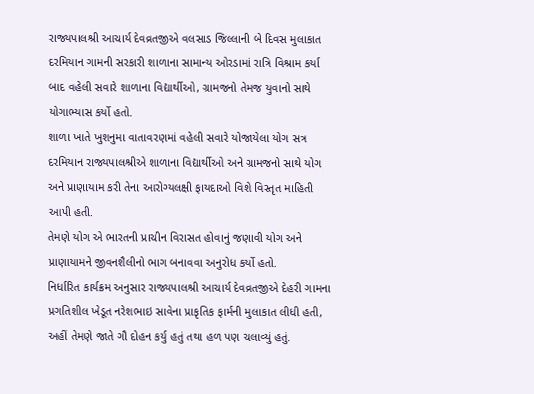રાજ્યપાલશ્રી આચાર્ય દેવવ્રતજીએ વલસાડ જિલ્લાની બે દિવસ મુલાકાત દરમિયાન ગામની સરકારી શાળાના સામાન્ય ઓરડામાં રાત્રિ વિશ્રામ કર્યા બાદ વહેલી સવારે શાળાના વિદ્યાર્થીઓ, ગ્રામજનો તેમજ યુવાનો સાથે યોગાભ્યાસ કર્યો હતો.
શાળા ખાતે ખુશનુમા વાતાવરણમાં વહેલી સવારે યોજાયેલા યોગ સત્ર દરમિયાન રાજ્યપાલશ્રીએ શાળાના વિદ્યાર્થીઓ અને ગ્રામજનો સાથે યોગ અને પ્રાણાયામ કરી તેના આરોગ્યલક્ષી ફાયદાઓ વિશે વિસ્તૃત માહિતી આપી હતી.
તેમણે યોગ એ ભારતની પ્રાચીન વિરાસત હોવાનું જણાવી યોગ અને પ્રાણાયામને જીવનશૈલીનો ભાગ બનાવવા અનુરોધ કર્યો હતો.
નિર્ધારિત કાર્યક્રમ અનુસાર રાજ્યપાલશ્રી આચાર્ય દેવવ્રતજીએ દેહરી ગામના પ્રગતિશીલ ખેડૂત નરેશભાઇ સાવેના પ્રાકૃતિક ફાર્મની મુલાકાત લીધી હતી, અહીં તેમણે જાતે ગૌ દોહન કર્યુ હતું તથા હળ પણ ચલાવ્યું હતું.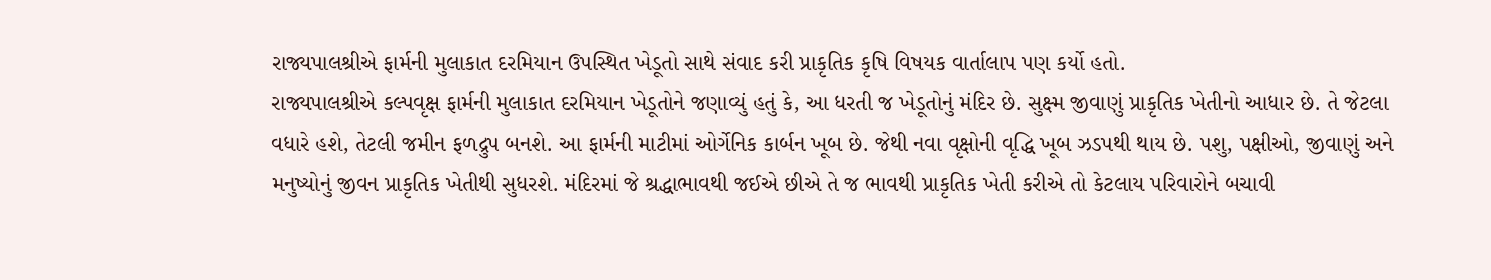રાજ્યપાલશ્રીએ ફાર્મની મુલાકાત દરમિયાન ઉપસ્થિત ખેડૂતો સાથે સંવાદ કરી પ્રાકૃતિક કૃષિ વિષયક વાર્તાલાપ પણ કર્યો હતો.
રાજ્યપાલશ્રીએ કલ્પવૃક્ષ ફાર્મની મુલાકાત દરમિયાન ખેડૂતોને જણાવ્યું હતું કે, આ ધરતી જ ખેડૂતોનું મંદિર છે. સુક્ષ્મ જીવાણું પ્રાકૃતિક ખેતીનો આધાર છે. તે જેટલા વધારે હશે, તેટલી જમીન ફળદ્રુપ બનશે. આ ફાર્મની માટીમાં ઓર્ગેનિક કાર્બન ખૂબ છે. જેથી નવા વૃક્ષોની વૃદ્ધિ ખૂબ ઝડપથી થાય છે. પશુ, પક્ષીઓ, જીવાણું અને મનુષ્યોનું જીવન પ્રાકૃતિક ખેતીથી સુધરશે. મંદિરમાં જે શ્રદ્ધાભાવથી જઈએ છીએ તે જ ભાવથી પ્રાકૃતિક ખેતી કરીએ તો કેટલાય પરિવારોને બચાવી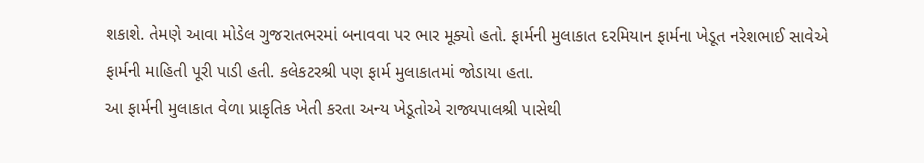શકાશે. તેમણે આવા મોડેલ ગુજરાતભરમાં બનાવવા પર ભાર મૂક્યો હતો. ફાર્મની મુલાકાત દરમિયાન ફાર્મના ખેડૂત નરેશભાઈ સાવેએ ફાર્મની માહિતી પૂરી પાડી હતી. કલેકટરશ્રી પણ ફાર્મ મુલાકાતમાં જોડાયા હતા.
આ ફાર્મની મુલાકાત વેળા પ્રાકૃતિક ખેતી કરતા અન્ય ખેડૂતોએ રાજ્યપાલશ્રી પાસેથી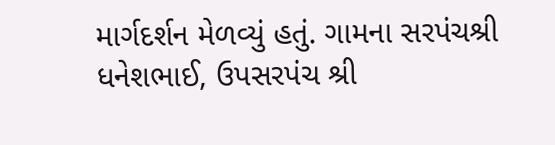માર્ગદર્શન મેળવ્યું હતું. ગામના સરપંચશ્રી ધનેશભાઈ, ઉપસરપંચ શ્રી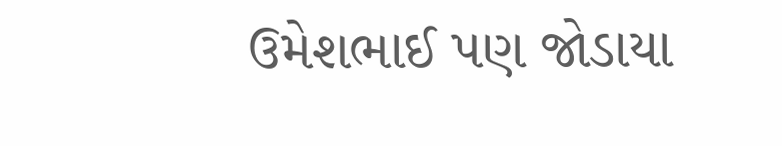ઉમેશભાઈ પણ જોડાયા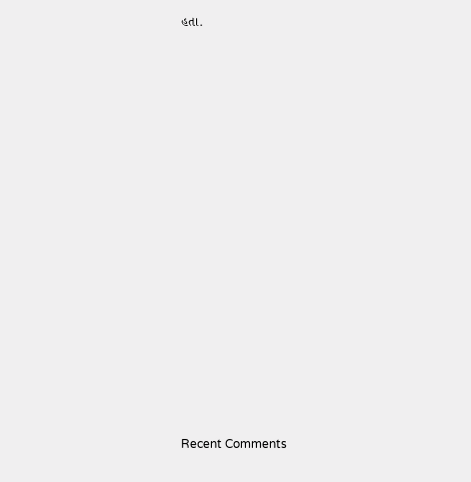હતા.





















Recent Comments